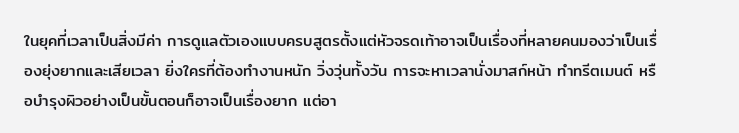ในยุคที่เวลาเป็นสิ่งมีค่า การดูแลตัวเองแบบครบสูตรตั้งแต่หัวจรดเท้าอาจเป็นเรื่องที่หลายคนมองว่าเป็นเรื่องยุ่งยากและเสียเวลา ยิ่งใครที่ต้องทำงานหนัก วิ่งวุ่นทั้งวัน การจะหาเวลานั่งมาสก์หน้า ทำทรีตเมนต์ หรือบำรุงผิวอย่างเป็นขั้นตอนก็อาจเป็นเรื่องยาก แต่อา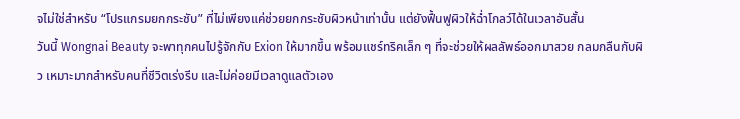จไม่ใช่สำหรับ “โปรแกรมยกกระชับ” ที่ไม่เพียงแค่ช่วยยกกระชับผิวหน้าเท่านั้น แต่ยังฟื้นฟูผิวให้ฉ่ำโกลว์ได้ในเวลาอันสั้น
วันนี้ Wongnai Beauty จะพาทุกคนไปรู้จักกับ Exion ให้มากขึ้น พร้อมแชร์ทริคเล็ก ๆ ที่จะช่วยให้ผลลัพธ์ออกมาสวย กลมกลืนกับผิว เหมาะมากสำหรับคนที่ชีวิตเร่งรีบ และไม่ค่อยมีเวลาดูแลตัวเอง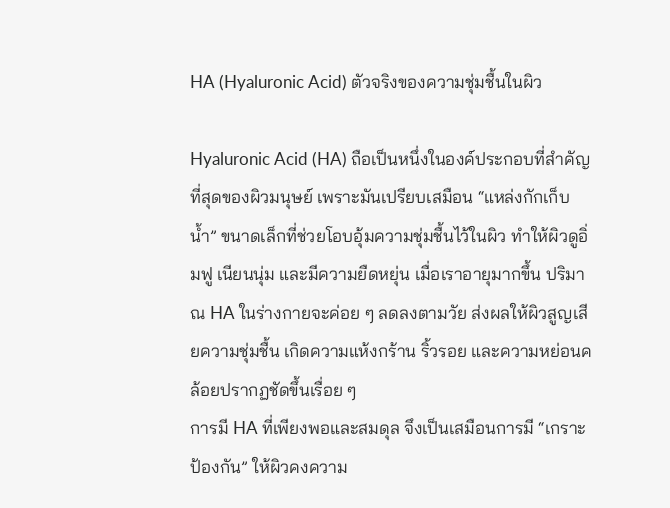HA (Hyaluronic Acid) ตัวจริงของความชุ่มชื้นในผิว

Hyaluronic Acid (HA) ถือเป็นหนึ่งในองค์ประกอบที่สำคัญที่สุดของผิวมนุษย์ เพราะมันเปรียบเสมือน “แหล่งกักเก็บน้ำ” ขนาดเล็กที่ช่วยโอบอุ้มความชุ่มชื้นไว้ในผิว ทำให้ผิวดูอิ่มฟู เนียนนุ่ม และมีความยืดหยุ่น เมื่อเราอายุมากขึ้น ปริมาณ HA ในร่างกายจะค่อย ๆ ลดลงตามวัย ส่งผลให้ผิวสูญเสียความชุ่มชื้น เกิดความแห้งกร้าน ริ้วรอย และความหย่อนคล้อยปรากฏชัดขึ้นเรื่อย ๆ
การมี HA ที่เพียงพอและสมดุล จึงเป็นเสมือนการมี “เกราะป้องกัน” ให้ผิวคงความ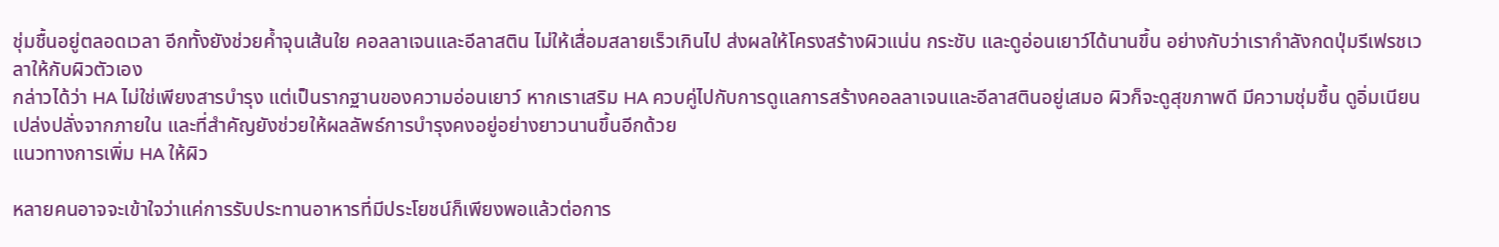ชุ่มชื้นอยู่ตลอดเวลา อีกทั้งยังช่วยค้ำจุนเส้นใย คอลลาเจนและอีลาสติน ไม่ให้เสื่อมสลายเร็วเกินไป ส่งผลให้โครงสร้างผิวแน่น กระชับ และดูอ่อนเยาว์ได้นานขึ้น อย่างกับว่าเรากำลังกดปุ่มรีเฟรชเวลาให้กับผิวตัวเอง
กล่าวได้ว่า HA ไม่ใช่เพียงสารบำรุง แต่เป็นรากฐานของความอ่อนเยาว์ หากเราเสริม HA ควบคู่ไปกับการดูแลการสร้างคอลลาเจนและอีลาสตินอยู่เสมอ ผิวก็จะดูสุขภาพดี มีความชุ่มชื้น ดูอิ่มเนียน เปล่งปลั่งจากภายใน และที่สำคัญยังช่วยให้ผลลัพธ์การบำรุงคงอยู่อย่างยาวนานขึ้นอีกด้วย
แนวทางการเพิ่ม HA ให้ผิว

หลายคนอาจจะเข้าใจว่าแค่การรับประทานอาหารที่มีประโยชน์ก็เพียงพอแล้วต่อการ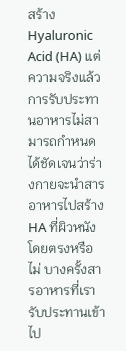สร้าง Hyaluronic Acid (HA) แต่ความจริงแล้วการรับประทานอาหารไม่สามารถกำหนดได้ชัดเจนว่าร่างกายจะนำสารอาหารไปสร้าง HA ที่ผิวหนังโดยตรงหรือไม่ บางครั้งสารอาหารที่เรารับประทานเข้าไป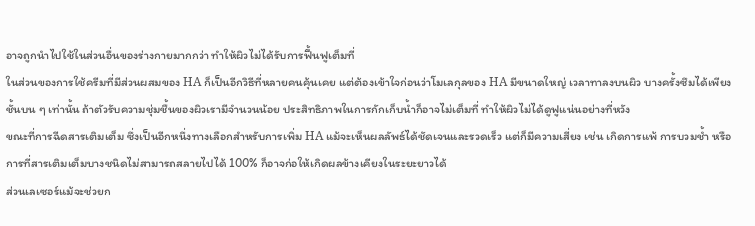อาจถูกนำไปใช้ในส่วนอื่นของร่างกายมากกว่า ทำให้ผิวไม่ได้รับการฟื้นฟูเต็มที่
ในส่วนของการใช้ครีมที่มีส่วนผสมของ HA ก็เป็นอีกวิธีที่หลายคนคุ้นเคย แต่ต้องเข้าใจก่อนว่าโมเลกุลของ HA มีขนาดใหญ่ เวลาทาลงบนผิว บางครั้งซึมได้เพียงชั้นบน ๆ เท่านั้น ถ้าตัวรับความชุ่มชื้นของผิวเรามีจำนวนน้อย ประสิทธิภาพในการกักเก็บน้ำก็อาจไม่เต็มที่ ทำให้ผิวไม่ได้ดูฟูแน่นอย่างที่หวัง
ขณะที่การฉีดสารเติมเต็ม ซึ่งเป็นอีกหนึ่งทางเลือกสำหรับการเพิ่ม HA แม้จะเห็นผลลัพธ์ได้ชัดเจนและรวดเร็ว แต่ก็มีความเสี่ยง เช่น เกิดการแพ้ การบวมช้ำ หรือการที่สารเติมเต็มบางชนิดไม่สามารถสลายไปได้ 100% ก็อาจก่อให้เกิดผลข้างเคียงในระยะยาวได้
ส่วนเลเซอร์แม้จะช่วยก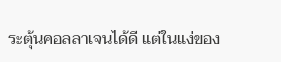ระตุ้นคอลลาเจนได้ดี แต่ในแง่ของ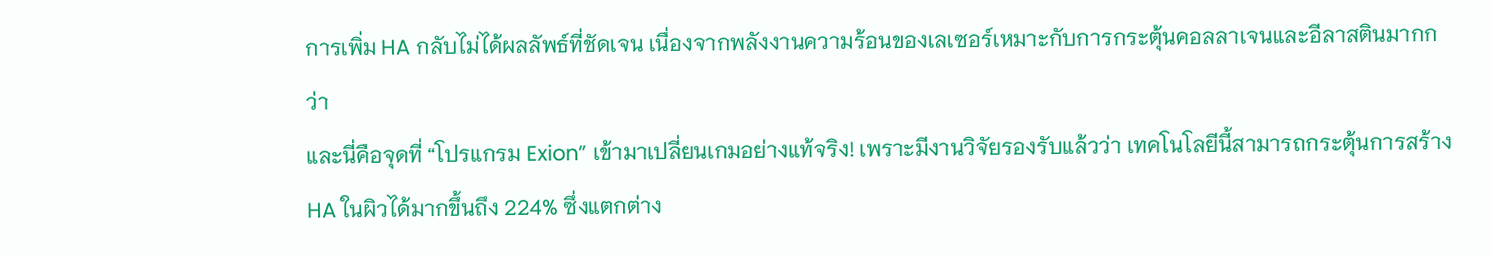การเพิ่ม HA กลับไม่ได้ผลลัพธ์ที่ชัดเจน เนื่องจากพลังงานความร้อนของเลเซอร์เหมาะกับการกระตุ้นคอลลาเจนและอีลาสตินมากกว่า
และนี่คือจุดที่ “โปรแกรม Exion” เข้ามาเปลี่ยนเกมอย่างแท้จริง! เพราะมีงานวิจัยรองรับแล้วว่า เทคโนโลยีนี้สามารถกระตุ้นการสร้าง HA ในผิวได้มากขึ้นถึง 224% ซึ่งแตกต่าง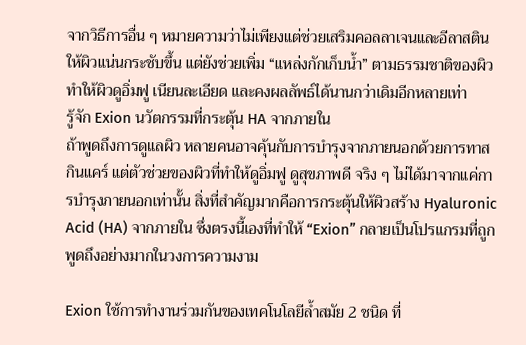จากวิธีการอื่น ๆ หมายความว่าไม่เพียงแต่ช่วยเสริมคอลลาเจนและอีลาสตินให้ผิวแน่นกระชับขึ้น แต่ยังช่วยเพิ่ม “แหล่งกักเก็บน้ำ” ตามธรรมชาติของผิว ทำให้ผิวดูอิ่มฟู เนียนละเอียด และคงผลลัพธ์ได้นานกว่าเดิมอีกหลายเท่า
รู้จัก Exion นวัตกรรมที่กระตุ้น HA จากภายใน
ถ้าพูดถึงการดูแลผิว หลายคนอาจคุ้นกับการบำรุงจากภายนอกด้วยการทาสกินแคร์ แต่ตัวช่วยของผิวที่ทำให้ดูอิ่มฟู ดูสุขภาพดี จริง ๆ ไม่ได้มาจากแค่การบำรุงภายนอกเท่านั้น สิ่งที่สำคัญมากคือการกระตุ้นให้ผิวสร้าง Hyaluronic Acid (HA) จากภายใน ซึ่งตรงนี้เองที่ทำให้ “Exion” กลายเป็นโปรแกรมที่ถูกพูดถึงอย่างมากในวงการความงาม

Exion ใช้การทำงานร่วมกันของเทคโนโลยีล้ำสมัย 2 ชนิด ที่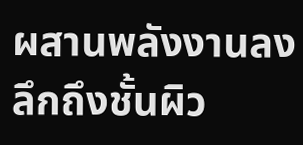ผสานพลังงานลงลึกถึงชั้นผิว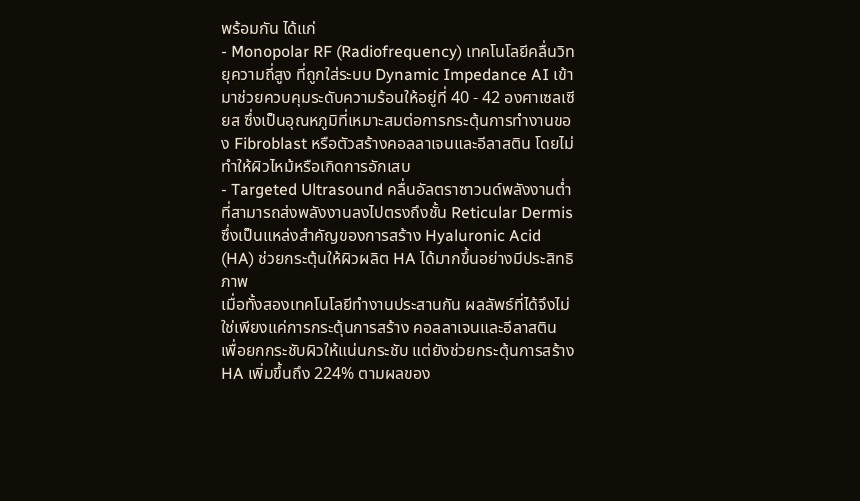พร้อมกัน ได้แก่
- Monopolar RF (Radiofrequency) เทคโนโลยีคลื่นวิทยุความถี่สูง ที่ถูกใส่ระบบ Dynamic Impedance AI เข้ามาช่วยควบคุมระดับความร้อนให้อยู่ที่ 40 - 42 องศาเซลเซียส ซึ่งเป็นอุณหภูมิที่เหมาะสมต่อการกระตุ้นการทำงานของ Fibroblast หรือตัวสร้างคอลลาเจนและอีลาสติน โดยไม่ทำให้ผิวไหม้หรือเกิดการอักเสบ
- Targeted Ultrasound คลื่นอัลตราซาวนด์พลังงานต่ำที่สามารถส่งพลังงานลงไปตรงถึงชั้น Reticular Dermis ซึ่งเป็นแหล่งสำคัญของการสร้าง Hyaluronic Acid (HA) ช่วยกระตุ้นให้ผิวผลิต HA ได้มากขึ้นอย่างมีประสิทธิภาพ
เมื่อทั้งสองเทคโนโลยีทำงานประสานกัน ผลลัพธ์ที่ได้จึงไม่ใช่เพียงแค่การกระตุ้นการสร้าง คอลลาเจนและอีลาสติน เพื่อยกกระชับผิวให้แน่นกระชับ แต่ยังช่วยกระตุ้นการสร้าง HA เพิ่มขึ้นถึง 224% ตามผลของ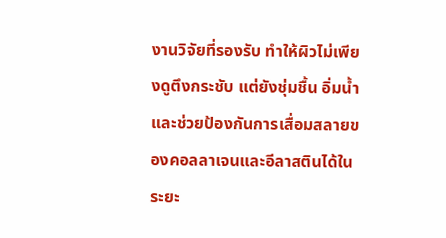งานวิจัยที่รองรับ ทำให้ผิวไม่เพียงดูตึงกระชับ แต่ยังชุ่มชื้น อิ่มน้ำ และช่วยป้องกันการเสื่อมสลายของคอลลาเจนและอีลาสตินได้ในระยะ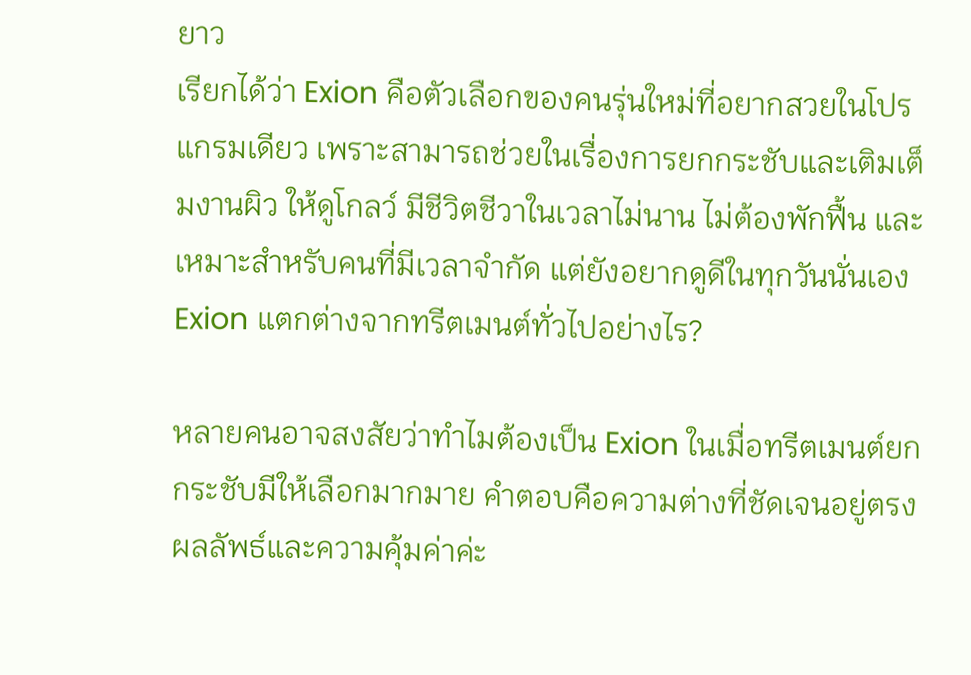ยาว
เรียกได้ว่า Exion คือตัวเลือกของคนรุ่นใหม่ที่อยากสวยในโปรแกรมเดียว เพราะสามารถช่วยในเรื่องการยกกระชับและเติมเต็มงานผิว ให้ดูโกลว์ มีชีวิตชีวาในเวลาไม่นาน ไม่ต้องพักฟื้น และเหมาะสำหรับคนที่มีเวลาจำกัด แต่ยังอยากดูดีในทุกวันนั่นเอง
Exion แตกต่างจากทรีตเมนต์ทั่วไปอย่างไร?

หลายคนอาจสงสัยว่าทำไมต้องเป็น Exion ในเมื่อทรีตเมนต์ยกกระชับมีให้เลือกมากมาย คำตอบคือความต่างที่ชัดเจนอยู่ตรงผลลัพธ์และความคุ้มค่าค่ะ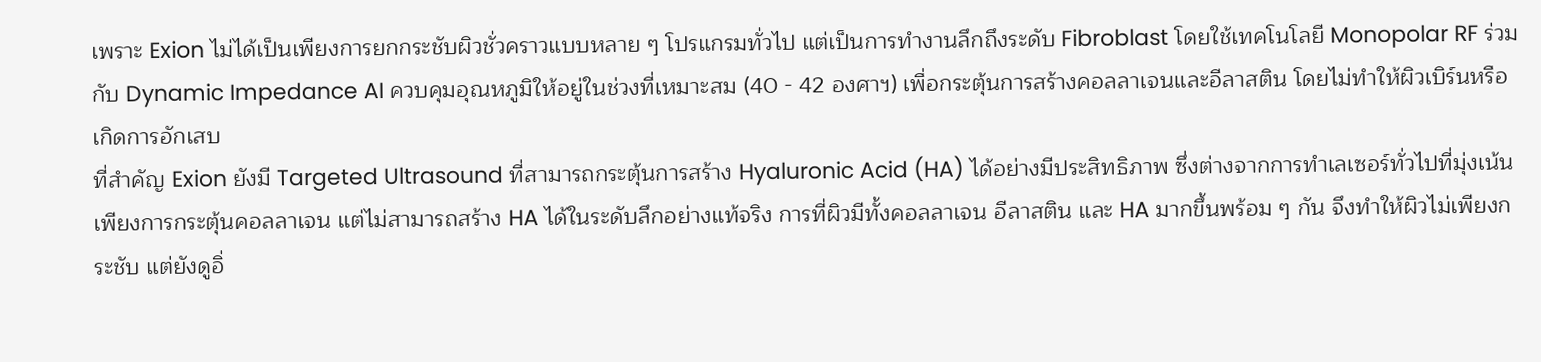เพราะ Exion ไม่ได้เป็นเพียงการยกกระชับผิวชั่วคราวแบบหลาย ๆ โปรแกรมทั่วไป แต่เป็นการทำงานลึกถึงระดับ Fibroblast โดยใช้เทคโนโลยี Monopolar RF ร่วมกับ Dynamic Impedance AI ควบคุมอุณหภูมิให้อยู่ในช่วงที่เหมาะสม (40 - 42 องศาฯ) เพื่อกระตุ้นการสร้างคอลลาเจนและอีลาสติน โดยไม่ทำให้ผิวเบิร์นหรือเกิดการอักเสบ
ที่สำคัญ Exion ยังมี Targeted Ultrasound ที่สามารถกระตุ้นการสร้าง Hyaluronic Acid (HA) ได้อย่างมีประสิทธิภาพ ซึ่งต่างจากการทำเลเซอร์ทั่วไปที่มุ่งเน้นเพียงการกระตุ้นคอลลาเจน แต่ไม่สามารถสร้าง HA ได้ในระดับลึกอย่างแท้จริง การที่ผิวมีทั้งคอลลาเจน อีลาสติน และ HA มากขึ้นพร้อม ๆ กัน จึงทำให้ผิวไม่เพียงกระชับ แต่ยังดูอิ่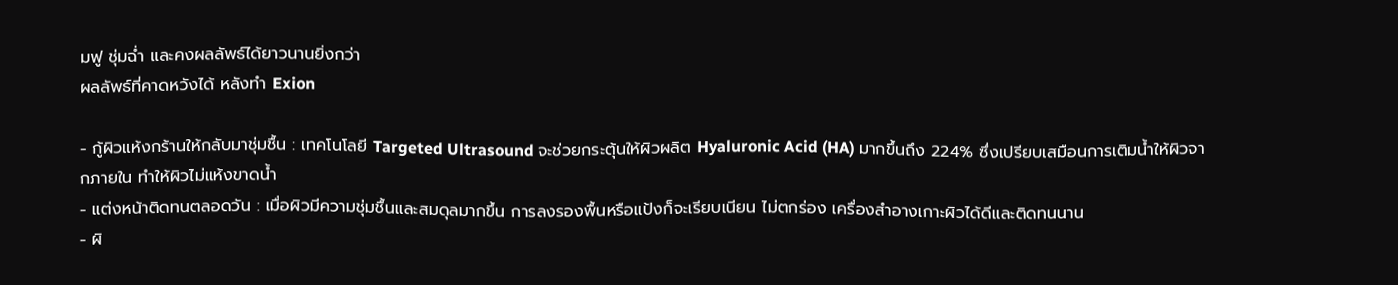มฟู ชุ่มฉ่ำ และคงผลลัพธ์ได้ยาวนานยิ่งกว่า
ผลลัพธ์ที่คาดหวังได้ หลังทำ Exion

- กู้ผิวแห้งกร้านให้กลับมาชุ่มชื้น : เทคโนโลยี Targeted Ultrasound จะช่วยกระตุ้นให้ผิวผลิต Hyaluronic Acid (HA) มากขึ้นถึง 224% ซึ่งเปรียบเสมือนการเติมน้ำให้ผิวจากภายใน ทำให้ผิวไม่แห้งขาดน้ำ
- แต่งหน้าติดทนตลอดวัน : เมื่อผิวมีความชุ่มชื้นและสมดุลมากขึ้น การลงรองพื้นหรือแป้งก็จะเรียบเนียน ไม่ตกร่อง เครื่องสำอางเกาะผิวได้ดีและติดทนนาน
- ผิ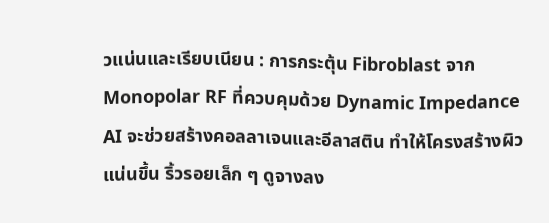วแน่นและเรียบเนียน : การกระตุ้น Fibroblast จาก Monopolar RF ที่ควบคุมด้วย Dynamic Impedance AI จะช่วยสร้างคอลลาเจนและอีลาสติน ทำให้โครงสร้างผิวแน่นขึ้น ริ้วรอยเล็ก ๆ ดูจางลง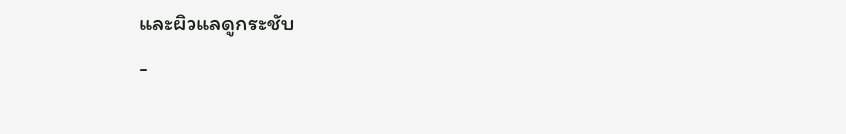และผิวแลดูกระชับ
-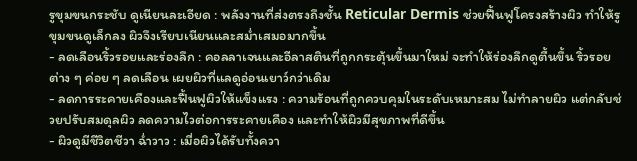รูขุมขนกระชับ ดูเนียนละเอียด : พลังงานที่ส่งตรงถึงชั้น Reticular Dermis ช่วยฟื้นฟูโครงสร้างผิว ทำให้รูขุมขนดูเล็กลง ผิวจึงเรียบเนียนและสม่ำเสมอมากขึ้น
- ลดเลือนริ้วรอยและร่องลึก : คอลลาเจนและอีลาสตินที่ถูกกระตุ้นขึ้นมาใหม่ จะทำให้ร่องลึกดูตื้นขึ้น ริ้วรอยต่าง ๆ ค่อย ๆ ลดเลือน เผยผิวที่แลดูอ่อนเยาว์กว่าเดิม
- ลดการระคายเคืองและฟื้นฟูผิวให้แข็งแรง : ความร้อนที่ถูกควบคุมในระดับเหมาะสม ไม่ทำลายผิว แต่กลับช่วยปรับสมดุลผิว ลดความไวต่อการระคายเคือง และทำให้ผิวมีสุขภาพที่ดีขึ้น
- ผิวดูมีชีวิตชีวา ฉ่ำวาว : เมื่อผิวได้รับทั้งควา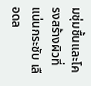มชุ่มชื้นและโครงสร้างผิวที่แน่นกระชับ เลือดล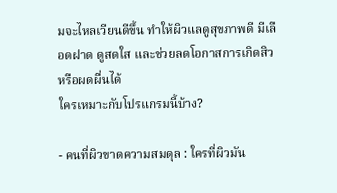มจะไหลเวียนดีขึ้น ทำให้ผิวแลดูสุขภาพดี มีเลือดฝาด ดูสดใส และช่วยลดโอกาสการเกิดสิวหรือผดผื่นได้
ใครเหมาะกับโปรแกรมนี้บ้าง?

- คนที่ผิวขาดความสมดุล : ใครที่ผิวมัน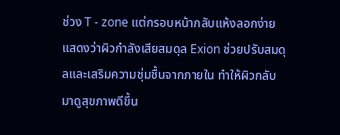ช่วง T - zone แต่กรอบหน้ากลับแห้งลอกง่าย แสดงว่าผิวกำลังเสียสมดุล Exion ช่วยปรับสมดุลและเสริมความชุ่มชื้นจากภายใน ทำให้ผิวกลับมาดูสุขภาพดีขึ้น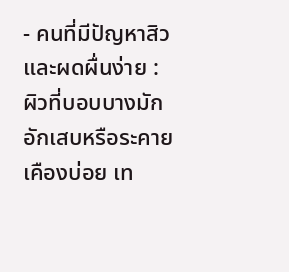- คนที่มีปัญหาสิวและผดผื่นง่าย : ผิวที่บอบบางมักอักเสบหรือระคายเคืองบ่อย เท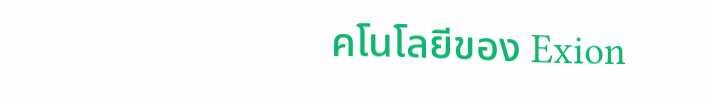คโนโลยีของ Exion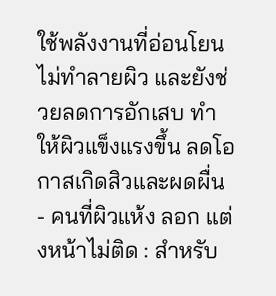ใช้พลังงานที่อ่อนโยน ไม่ทำลายผิว และยังช่วยลดการอักเสบ ทำให้ผิวแข็งแรงขึ้น ลดโอกาสเกิดสิวและผดผื่น
- คนที่ผิวแห้ง ลอก แต่งหน้าไม่ติด : สำหรับ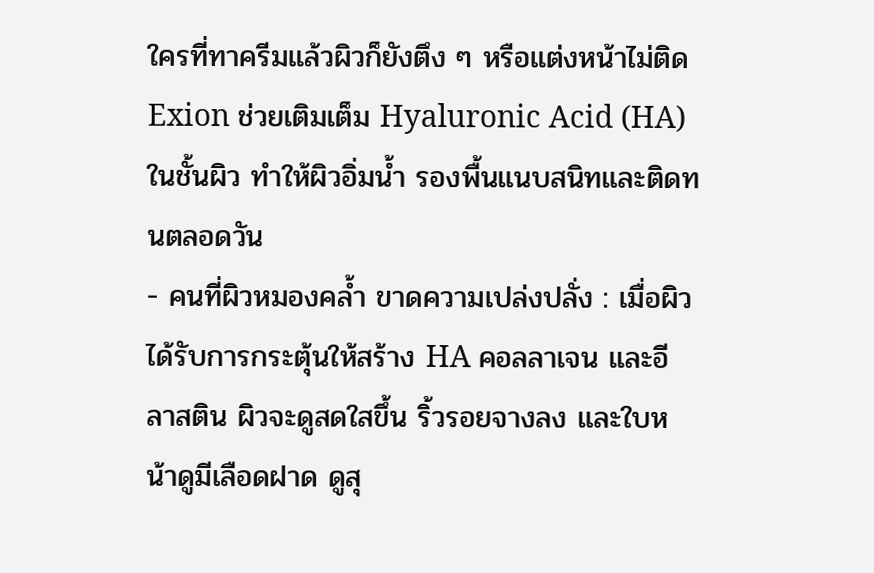ใครที่ทาครีมแล้วผิวก็ยังตึง ๆ หรือแต่งหน้าไม่ติด Exion ช่วยเติมเต็ม Hyaluronic Acid (HA) ในชั้นผิว ทำให้ผิวอิ่มน้ำ รองพื้นแนบสนิทและติดทนตลอดวัน
- คนที่ผิวหมองคล้ำ ขาดความเปล่งปลั่ง : เมื่อผิวได้รับการกระตุ้นให้สร้าง HA คอลลาเจน และอีลาสติน ผิวจะดูสดใสขึ้น ริ้วรอยจางลง และใบหน้าดูมีเลือดฝาด ดูสุ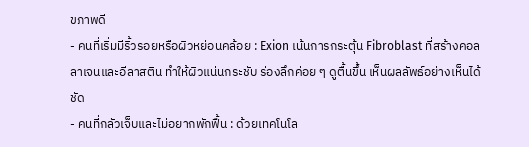ขภาพดี
- คนที่เริ่มมีริ้วรอยหรือผิวหย่อนคล้อย : Exion เน้นการกระตุ้น Fibroblast ที่สร้างคอลลาเจนและอีลาสติน ทำให้ผิวแน่นกระชับ ร่องลึกค่อย ๆ ดูตื้นขึ้น เห็นผลลัพธ์อย่างเห็นได้ชัด
- คนที่กลัวเจ็บและไม่อยากพักฟื้น : ด้วยเทคโนโล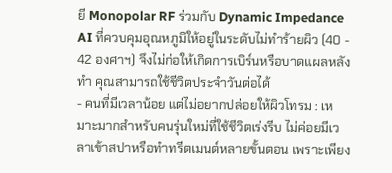ยี Monopolar RF ร่วมกับ Dynamic Impedance AI ที่ควบคุมอุณหภูมิให้อยู่ในระดับไม่ทำร้ายผิว (40 - 42 องศาฯ) จึงไม่ก่อให้เกิดการเบิร์นหรือบาดแผลหลังทำ คุณสามารถใช้ชีวิตประจำวันต่อได้
- คนที่มีเวลาน้อย แต่ไม่อยากปล่อยให้ผิวโทรม : เหมาะมากสำหรับคนรุ่นใหม่ที่ใช้ชีวิตเร่งรีบ ไม่ค่อยมีเวลาเข้าสปาหรือทำทรีตเมนต์หลายขั้นตอน เพราะเพียง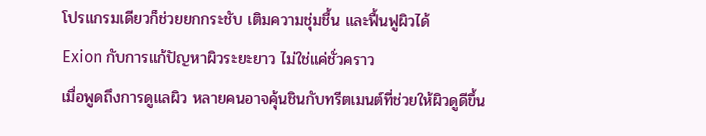โปรแกรมเดียวก็ช่วยยกกระชับ เติมความชุ่มชื้น และฟื้นฟูผิวได้
Exion กับการแก้ปัญหาผิวระยะยาว ไม่ใช่แค่ชั่วคราว
เมื่อพูดถึงการดูแลผิว หลายคนอาจคุ้นชินกับทรีตเมนต์ที่ช่วยให้ผิวดูดีขึ้น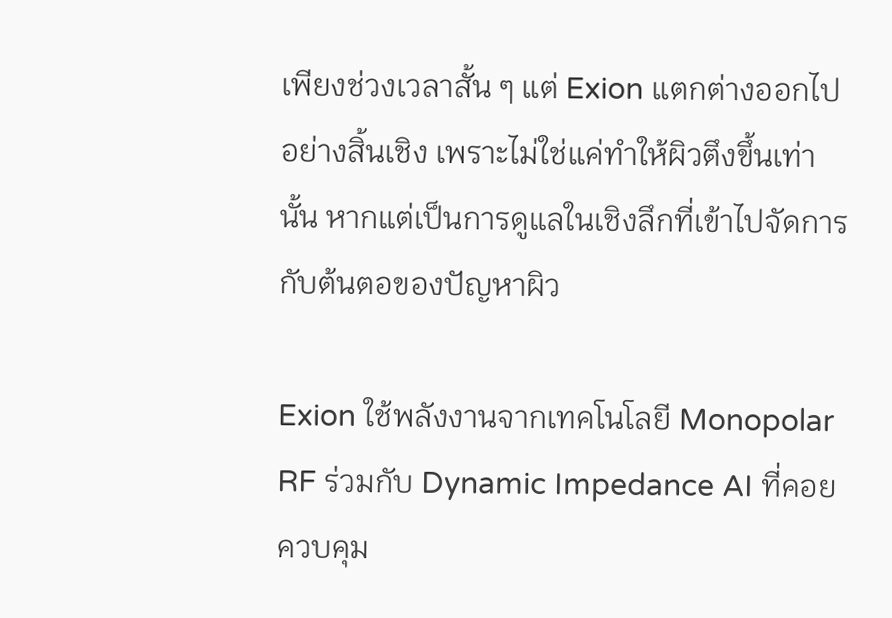เพียงช่วงเวลาสั้น ๆ แต่ Exion แตกต่างออกไปอย่างสิ้นเชิง เพราะไม่ใช่แค่ทำให้ผิวตึงขึ้นเท่านั้น หากแต่เป็นการดูแลในเชิงลึกที่เข้าไปจัดการกับต้นตอของปัญหาผิว

Exion ใช้พลังงานจากเทคโนโลยี Monopolar RF ร่วมกับ Dynamic Impedance AI ที่คอยควบคุม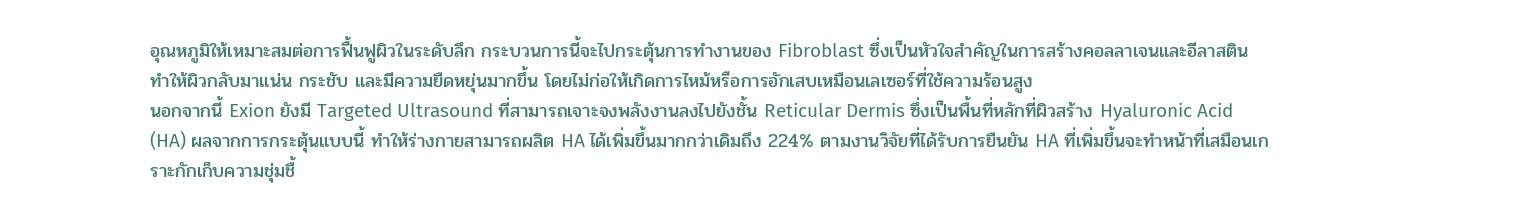อุณหภูมิให้เหมาะสมต่อการฟื้นฟูผิวในระดับลึก กระบวนการนี้จะไปกระตุ้นการทำงานของ Fibroblast ซึ่งเป็นหัวใจสำคัญในการสร้างคอลลาเจนและอีลาสติน ทำให้ผิวกลับมาแน่น กระชับ และมีความยืดหยุ่นมากขึ้น โดยไม่ก่อให้เกิดการไหม้หรือการอักเสบเหมือนเลเซอร์ที่ใช้ความร้อนสูง
นอกจากนี้ Exion ยังมี Targeted Ultrasound ที่สามารถเจาะจงพลังงานลงไปยังชั้น Reticular Dermis ซึ่งเป็นพื้นที่หลักที่ผิวสร้าง Hyaluronic Acid (HA) ผลจากการกระตุ้นแบบนี้ ทำให้ร่างกายสามารถผลิต HA ได้เพิ่มขึ้นมากกว่าเดิมถึง 224% ตามงานวิจัยที่ได้รับการยืนยัน HA ที่เพิ่มขึ้นจะทำหน้าที่เสมือนเกราะกักเก็บความชุ่มชื้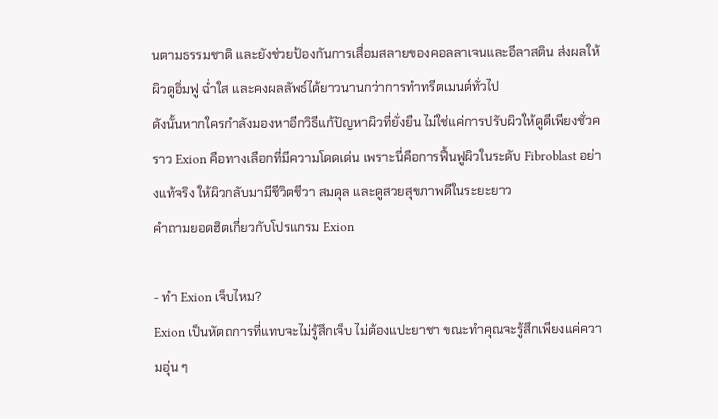นตามธรรมชาติ และยังช่วยป้องกันการเสื่อมสลายของคอลลาเจนและอีลาสติน ส่งผลให้ผิวดูอิ่มฟู ฉ่ำใส และคงผลลัพธ์ได้ยาวนานกว่าการทำทรีตเมนต์ทั่วไป
ดังนั้นหากใครกำลังมองหาอีกวิธีแก้ปัญหาผิวที่ยั่งยืน ไม่ใช่แค่การปรับผิวให้ดูดีเพียงชั่วคราว Exion คือทางเลือกที่มีความโดดเด่น เพราะนี่คือการฟื้นฟูผิวในระดับ Fibroblast อย่างแท้จริง ให้ผิวกลับมามีชีวิตชีวา สมดุล และดูสวยสุขภาพดีในระยะยาว
คำถามยอดฮิตเกี่ยวกับโปรแกรม Exion

- ทำ Exion เจ็บไหม?
Exion เป็นหัตถการที่แทบจะไม่รู้สึกเจ็บ ไม่ต้องแปะยาชา ขณะทำคุณจะรู้สึกเพียงแค่ความอุ่น ๆ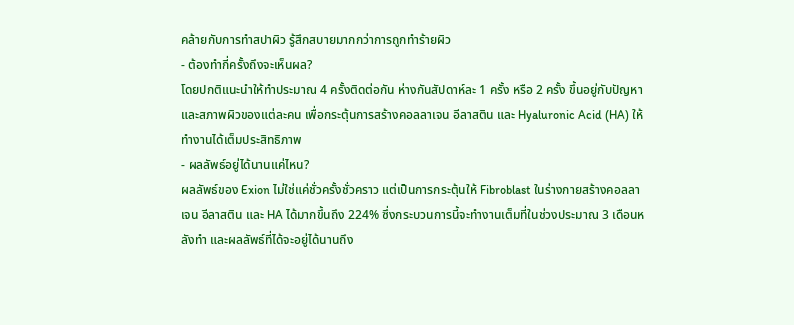คล้ายกับการทำสปาผิว รู้สึกสบายมากกว่าการถูกทำร้ายผิว
- ต้องทำกี่ครั้งถึงจะเห็นผล?
โดยปกติแนะนำให้ทำประมาณ 4 ครั้งติดต่อกัน ห่างกันสัปดาห์ละ 1 ครั้ง หรือ 2 ครั้ง ขึ้นอยู่กับปัญหาและสภาพผิวของแต่ละคน เพื่อกระตุ้นการสร้างคอลลาเจน อีลาสติน และ Hyaluronic Acid (HA) ให้ทำงานได้เต็มประสิทธิภาพ
- ผลลัพธ์อยู่ได้นานแค่ไหน?
ผลลัพธ์ของ Exion ไม่ใช่แค่ชั่วครั้งชั่วคราว แต่เป็นการกระตุ้นให้ Fibroblast ในร่างกายสร้างคอลลาเจน อีลาสติน และ HA ได้มากขึ้นถึง 224% ซึ่งกระบวนการนี้จะทำงานเต็มที่ในช่วงประมาณ 3 เดือนหลังทำ และผลลัพธ์ที่ได้จะอยู่ได้นานถึง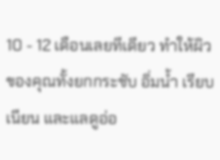10 - 12 เดือนเลยทีเดียว ทำให้ผิวของคุณทั้งยกกระชับ อิ่มน้ำ เรียบเนียน และแลดูอ่อ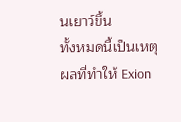นเยาว์ขึ้น
ทั้งหมดนี้เป็นเหตุผลที่ทำให้ Exion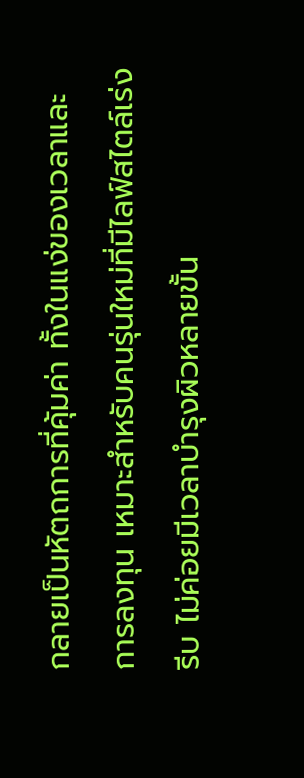กลายเป็นหัตถการที่คุ้มค่า ทั้งในแง่ของเวลาและการลงทุน เหมาะสำหรับคนรุ่นใหม่ที่มีไลฟ์สไตล์เร่งรีบ ไม่ค่อยมีเวลาบำรุงผิวหลายขั้น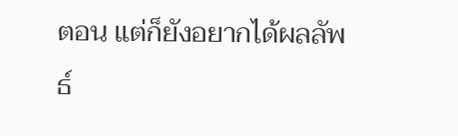ตอน แต่ก็ยังอยากได้ผลลัพธ์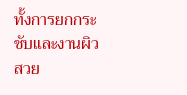ทั้งการยกกระชับและงานผิวสวย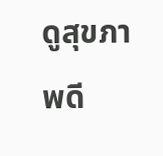ดูสุขภาพดี